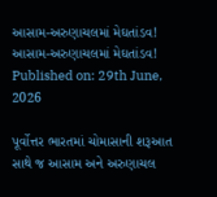આસામ-અરુણાચલમાં મેઘતાંડવ!
આસામ-અરુણાચલમાં મેઘતાંડવ!
Published on: 29th June, 2026

પૂર્વોત્તર ભારતમાં ચોમાસાની શરૂઆત સાથે જ આસામ અને અરુણાચલ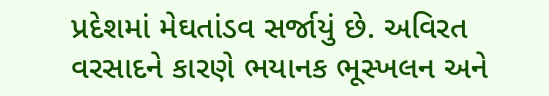પ્રદેશમાં મેઘતાંડવ સર્જાયું છે. અવિરત વરસાદને કારણે ભયાનક ભૂસ્ખલન અને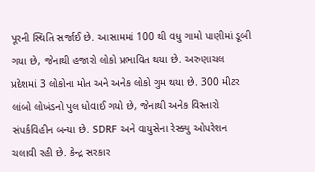પૂરની સ્થિતિ સર્જાઈ છે. આસામમાં 100 થી વધુ ગામો પાણીમાં ડૂબી ગયા છે, જેનાથી હજારો લોકો પ્રભાવિત થયા છે. અરુણાચલ પ્રદેશમાં 3 લોકોના મોત અને અનેક લોકો ગુમ થયા છે. 300 મીટર લાંબો લોખંડનો પુલ ધોવાઈ ગયો છે, જેનાથી અનેક વિસ્તારો સંપર્કવિહીન બન્યા છે. SDRF અને વાયુસેના રેસ્ક્યુ ઓપરેશન ચલાવી રહી છે. કેન્દ્ર સરકાર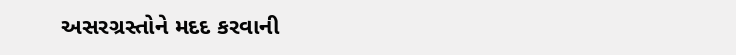અસરગ્રસ્તોને મદદ કરવાની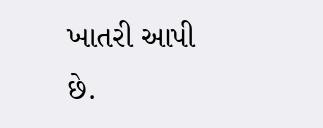ખાતરી આપી છે.